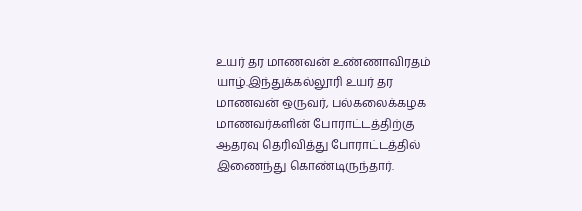உயர் தர மாணவன் உண்ணாவிரதம்
யாழ்.இந்துக்கல்லூரி உயர் தர மாணவன் ஒருவர், பல்கலைக்கழக மாணவர்களின் போராட்டத்திற்கு ஆதரவு தெரிவித்து போராட்டத்தில் இணைந்து கொண்டிருந்தார்.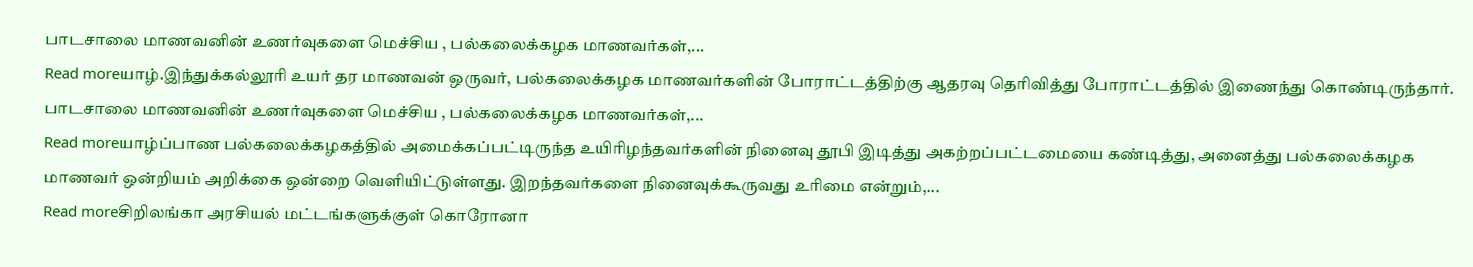பாடசாலை மாணவனின் உணர்வுகளை மெச்சிய , பல்கலைக்கழக மாணவர்கள்,...
Read moreயாழ்.இந்துக்கல்லூரி உயர் தர மாணவன் ஒருவர், பல்கலைக்கழக மாணவர்களின் போராட்டத்திற்கு ஆதரவு தெரிவித்து போராட்டத்தில் இணைந்து கொண்டிருந்தார். பாடசாலை மாணவனின் உணர்வுகளை மெச்சிய , பல்கலைக்கழக மாணவர்கள்,...
Read moreயாழ்ப்பாண பல்கலைக்கழகத்தில் அமைக்கப்பட்டிருந்த உயிரிழந்தவர்களின் நினைவு தூபி இடித்து அகற்றப்பட்டமையை கண்டித்து, அனைத்து பல்கலைக்கழக மாணவர் ஒன்றியம் அறிக்கை ஒன்றை வெளியிட்டுள்ளது. இறந்தவர்களை நினைவுக்கூருவது உரிமை என்றும்,...
Read moreசிறிலங்கா அரசியல் மட்டங்களுக்குள் கொரோனா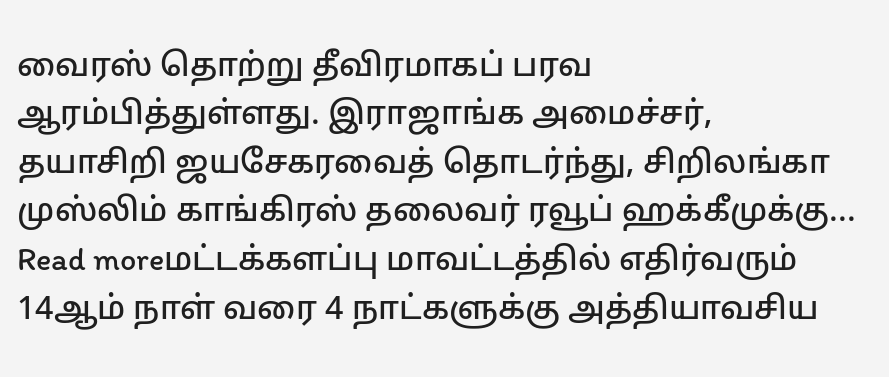வைரஸ் தொற்று தீவிரமாகப் பரவ ஆரம்பித்துள்ளது. இராஜாங்க அமைச்சர், தயாசிறி ஜயசேகரவைத் தொடர்ந்து, சிறிலங்கா முஸ்லிம் காங்கிரஸ் தலைவர் ரவூப் ஹக்கீமுக்கு...
Read moreமட்டக்களப்பு மாவட்டத்தில் எதிர்வரும் 14ஆம் நாள் வரை 4 நாட்களுக்கு அத்தியாவசிய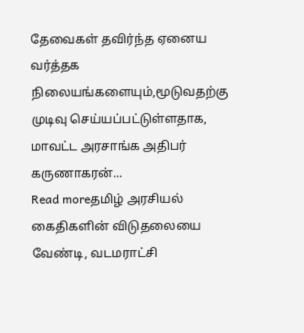தேவைகள் தவிர்ந்த ஏனைய வர்த்தக நிலையங்களையும்,மூடுவதற்கு முடிவு செய்யப்பட்டுள்ளதாக, மாவட்ட அரசாங்க அதிபர் கருணாகரன்...
Read moreதமிழ் அரசியல் கைதிகளின் விடுதலையை வேண்டி, வடமராட்சி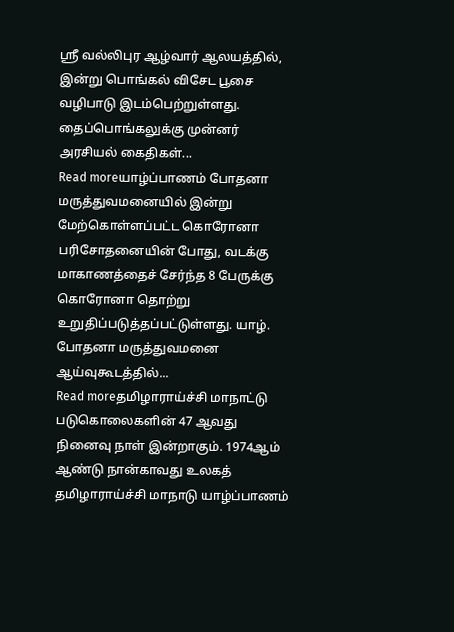ஸ்ரீ வல்லிபுர ஆழ்வார் ஆலயத்தில், இன்று பொங்கல் விசேட பூசை வழிபாடு இடம்பெற்றுள்ளது. தைப்பொங்கலுக்கு முன்னர் அரசியல் கைதிகள்...
Read moreயாழ்ப்பாணம் போதனா மருத்துவமனையில் இன்று மேற்கொள்ளப்பட்ட கொரோனா பரிசோதனையின் போது, வடக்கு மாகாணத்தைச் சேர்ந்த 8 பேருக்கு கொரோனா தொற்று உறுதிப்படுத்தப்பட்டுள்ளது. யாழ். போதனா மருத்துவமனை ஆய்வுகூடத்தில்...
Read moreதமிழாராய்ச்சி மாநாட்டு படுகொலைகளின் 47 ஆவது நினைவு நாள் இன்றாகும். 1974ஆம் ஆண்டு நான்காவது உலகத் தமிழாராய்ச்சி மாநாடு யாழ்ப்பாணம்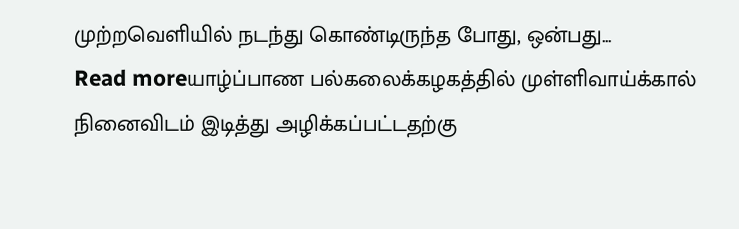முற்றவெளியில் நடந்து கொண்டிருந்த போது, ஒன்பது...
Read moreயாழ்ப்பாண பல்கலைக்கழகத்தில் முள்ளிவாய்க்கால் நினைவிடம் இடித்து அழிக்கப்பட்டதற்கு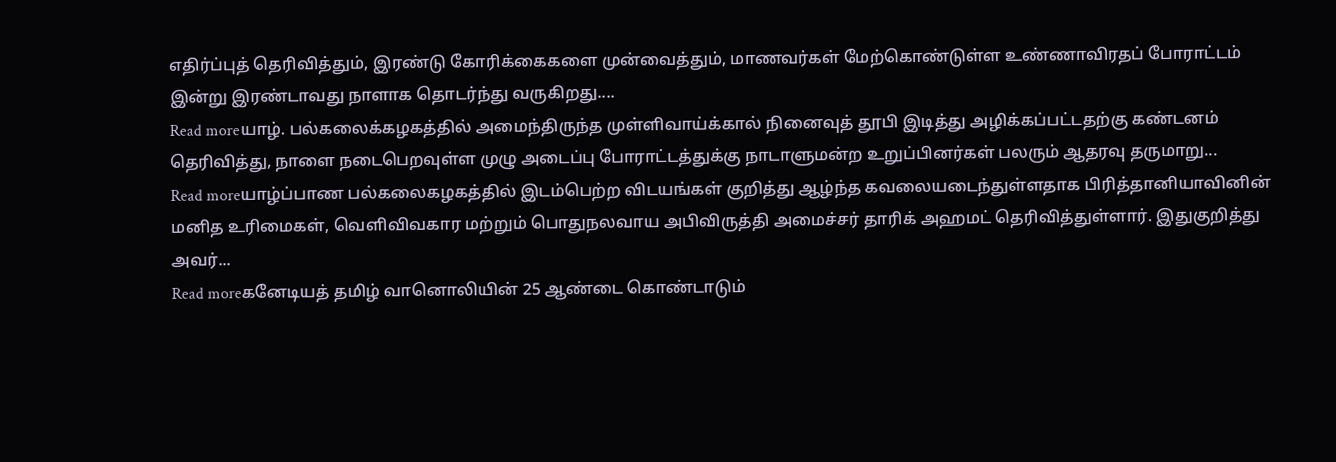எதிர்ப்புத் தெரிவித்தும், இரண்டு கோரிக்கைகளை முன்வைத்தும், மாணவர்கள் மேற்கொண்டுள்ள உண்ணாவிரதப் போராட்டம் இன்று இரண்டாவது நாளாக தொடர்ந்து வருகிறது....
Read moreயாழ். பல்கலைக்கழகத்தில் அமைந்திருந்த முள்ளிவாய்க்கால் நினைவுத் தூபி இடித்து அழிக்கப்பட்டதற்கு கண்டனம் தெரிவித்து, நாளை நடைபெறவுள்ள முழு அடைப்பு போராட்டத்துக்கு நாடாளுமன்ற உறுப்பினர்கள் பலரும் ஆதரவு தருமாறு...
Read moreயாழ்ப்பாண பல்கலைகழகத்தில் இடம்பெற்ற விடயங்கள் குறித்து ஆழ்ந்த கவலையடைந்துள்ளதாக பிரித்தானியாவினின் மனித உரிமைகள், வெளிவிவகார மற்றும் பொதுநலவாய அபிவிருத்தி அமைச்சர் தாரிக் அஹமட் தெரிவித்துள்ளார். இதுகுறித்து அவர்...
Read moreகனேடியத் தமிழ் வானொலியின் 25 ஆண்டை கொண்டாடும்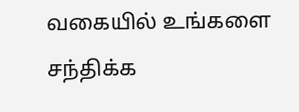வகையில் உங்களை சந்திக்க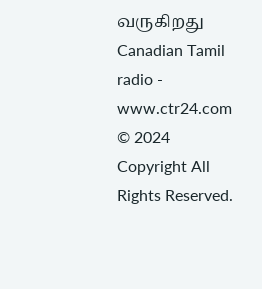வருகிறது Canadian Tamil radio - www.ctr24.com
© 2024 Copyright All Rights Reserved.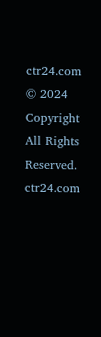ctr24.com
© 2024 Copyright All Rights Reserved. ctr24.com